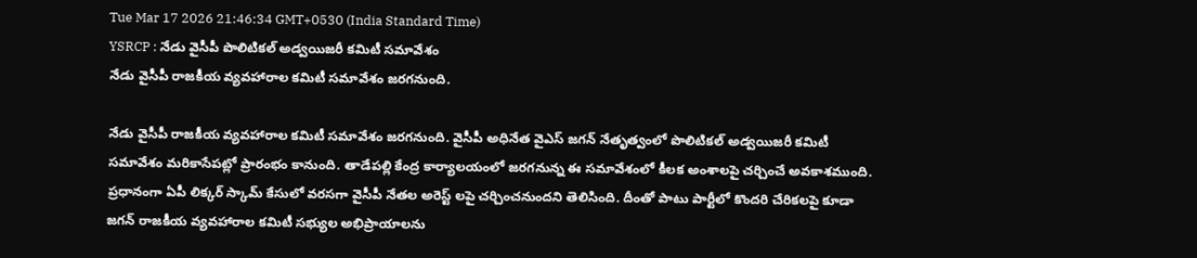Tue Mar 17 2026 21:46:34 GMT+0530 (India Standard Time)
YSRCP : నేడు వైసీపీ పొలిటికల్ అడ్వయిజరీ కమిటీ సమావేశం
నేడు వైసీపీ రాజకీయ వ్యవహారాల కమిటీ సమావేశం జరగనుంది.

నేడు వైసీపీ రాజకీయ వ్యవహారాల కమిటీ సమావేశం జరగనుంది. వైసీపీ అధినేత వైఎస్ జగన్ నేతృత్వంలో పొలిటికల్ అడ్వయిజరీ కమిటీ సమావేశం మరికాసేపట్లో ప్రారంభం కానుంది. తాడేపల్లి కేంద్ర కార్యాలయంలో జరగనున్న ఈ సమావేశంలో కీలక అంశాలపై చర్చించే అవకాశముంది. ప్రధానంగా ఏపీ లిక్కర్ స్కామ్ కేసులో వరసగా వైసీపీ నేతల అరెస్ట్ లపై చర్చించనుందని తెలిసింది. దీంతో పాటు పార్టీలో కొందరి చేరికలపై కూడా జగన్ రాజకీయ వ్యవహారాల కమిటీ సభ్యుల అభిప్రాయాలను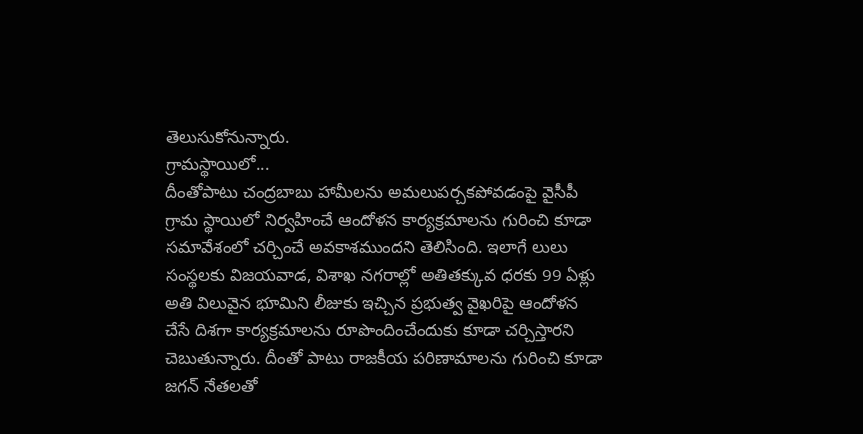తెలుసుకోనున్నారు.
గ్రామస్థాయిలో...
దీంతోపాటు చంద్రబాబు హామీలను అమలుపర్చకపోవడంపై వైసీపీ గ్రామ స్థాయిలో నిర్వహించే ఆందోళన కార్యక్రమాలను గురించి కూడా సమావేశంలో చర్చించే అవకాశముందని తెలిసింది. ఇలాగే లులు సంస్థలకు విజయవాడ, విశాఖ నగరాల్లో అతితక్కువ ధరకు 99 ఏళ్లు అతి విలువైన భూమిని లీజుకు ఇచ్చిన ప్రభుత్వ వైఖరిపై ఆందోళన చేసే దిశగా కార్యక్రమాలను రూపొందించేందుకు కూడా చర్చిస్తారని చెబుతున్నారు. దీంతో పాటు రాజకీయ పరిణామాలను గురించి కూడా జగన్ నేతలతో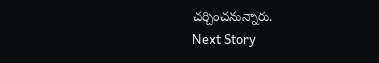చర్చించనున్నారు.
Next Story